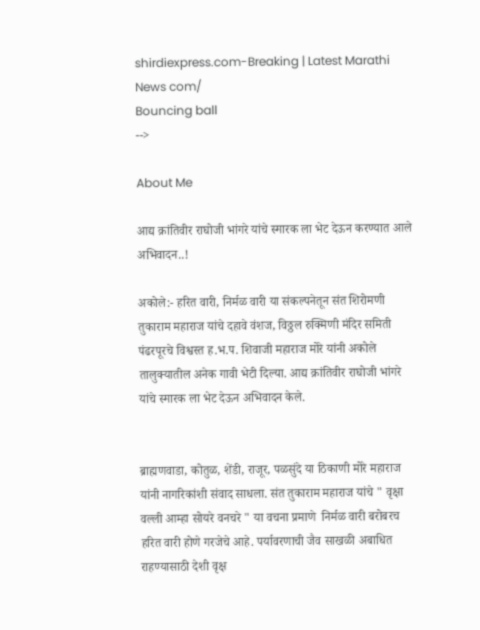shirdiexpress.com-Breaking | Latest Marathi News com/
Bouncing ball
-->

About Me

आद्य क्रांतिवीर राघोजी भांगरे यांचे स्मारक ला भेट देऊन करण्यात आले अभिवादन..!

अकोले:- हरित वारी, निर्मळ वारी या संकल्पनेतून संत शिरोमणी तुकाराम महाराज यांचे दहावे वंशज, विठ्ठल रुक्मिणी मंदिर समिती पंढरपूरचे विश्वस्त ह.भ.प. शिवाजी महाराज मोरे यांनी अकोले तालुक्यातील अनेक गावी भेटी दिल्या. आद्य क्रांतिवीर राघोजी भांगरे यांचे स्मारक ला भेट देऊन अभिवादन केले.


ब्राह्मणवाडा, कोतुळ, शेंडी, राजूर, पळसुंदे या ठिकाणी मोरे महाराज यांनी नागरिकांशी संवाद साधला. संत तुकाराम महाराज यांचे " वृक्षा वल्ली आम्हा सोयरे वनचरे " या वचना प्रमाणे  निर्मळ वारी बरोबरच  हरित वारी होणे गरजेचे आहे. पर्यावरणाची जैव साखळी अबाधित राहण्यासाठी देशी वृक्ष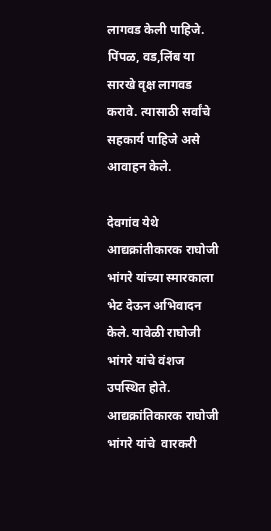लागवड केली पाहिजे. पिंपळ, वड,लिंब या सारखे वृक्ष लागवड करावे. त्यासाठी सर्वांचे सहकार्य पाहिजे असे आवाहन केले.

देवगांव येथे आद्यक्रांतीकारक राघोजी भांगरे यांच्या स्मारकाला भेट देऊन अभिवादन केले. यावेळी राघोजी भांगरे यांचे वंशज उपस्थित होते. आद्यक्रांतिकारक राघोजी भांगरे यांचे  वारकरी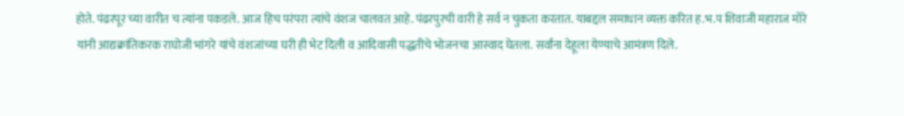होते. पंढरपूर च्या वारीत च त्यांना पकडले. आज हिच परंपरा त्यांचे वंशज चालवत आहे. पंढरपुरची वारी हे सर्व न चुकता करतात. याबद्दल समाधान व्यक्त करित ह.भ.प शिवाजी महाराज मोरे यांनी आद्यक्रांतिकरक राघोजी भांगरे यांचे वंशजांच्या घरी ही भेट दिली व आदिवासी पद्धतीचे भोजनचा आस्वाद घेतला. सर्वांना देहूला येण्याचे आमंत्रण दिले.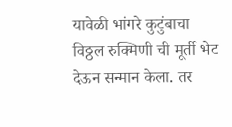यावेळी भांगरे कुटुंबाचा विठ्ठल रुक्मिणी ची मूर्ती भेट देऊन सन्मान केला. तर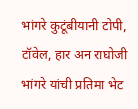भांगरे कुटूंबीयानी टोपी, टॉवेल, हार अन राघोजी भांगरे यांची प्रतिमा भेट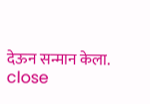देऊन सन्मान केला.
close